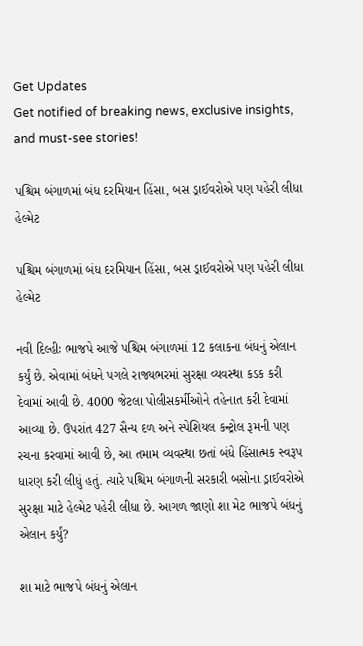Get Updates
Get notified of breaking news, exclusive insights, and must-see stories!

પશ્ચિમ બંગાળમાં બંધ દરમિયાન હિંસા, બસ ડ્રાઈવરોએ પણ પહેરી લીધા હેલ્મેટ

પશ્ચિમ બંગાળમાં બંધ દરમિયાન હિંસા, બસ ડ્રાઈવરોએ પણ પહેરી લીધા હેલ્મેટ

નવી દિલ્હીઃ ભાજપે આજે પશ્ચિમ બંગાળમાં 12 કલાકના બંધનું એલાન કર્યું છે. એવામાં બંધને પગલે રાજ્યભરમાં સુરક્ષા વ્યવસ્થા કડક કરી દેવામાં આવી છે. 4000 જેટલા પોલીસકર્મીઓને તહેનાત કરી દેવામાં આવ્યા છે. ઉપરાંત 427 સૈન્ય દળ અને સ્પેશિયલ કન્ટ્રોલ રૂમની પણ રચના કરવામાં આવી છે, આ તમામ વ્યવસ્થા છતાં બંધે હિંસાત્મક સ્વરૂપ ધારણ કરી લીધું હતું. ત્યારે પશ્ચિમ બંગાળની સરકારી બસોના ડ્રાઈવરોએ સુરક્ષા માટે હેલ્મેટ પહેરી લીધા છે. આગળ જાણો શા મેટ ભાજપે બંધનું એલાન કર્યું?

શા માટે ભાજપે બંધનું એલાન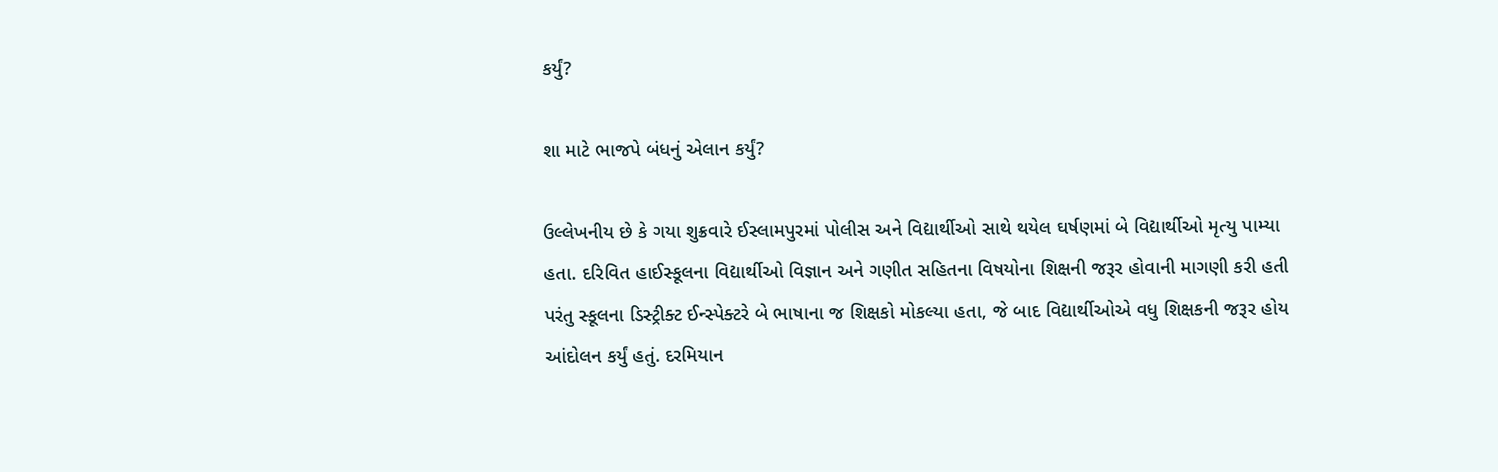કર્યું?

શા માટે ભાજપે બંધનું એલાન કર્યું?

ઉલ્લેખનીય છે કે ગયા શુક્રવારે ઈસ્લામપુરમાં પોલીસ અને વિદ્યાર્થીઓ સાથે થયેલ ઘર્ષણમાં બે વિદ્યાર્થીઓ મૃત્યુ પામ્યા હતા. દરિવિત હાઈસ્કૂલના વિદ્યાર્થીઓ વિજ્ઞાન અને ગણીત સહિતના વિષયોના શિક્ષની જરૂર હોવાની માગણી કરી હતી પરંતુ સ્કૂલના ડિસ્ટ્રીક્ટ ઈન્સ્પેક્ટરે બે ભાષાના જ શિક્ષકો મોકલ્યા હતા, જે બાદ વિદ્યાર્થીઓએ વધુ શિક્ષકની જરૂર હોય આંદોલન કર્યું હતું. દરમિયાન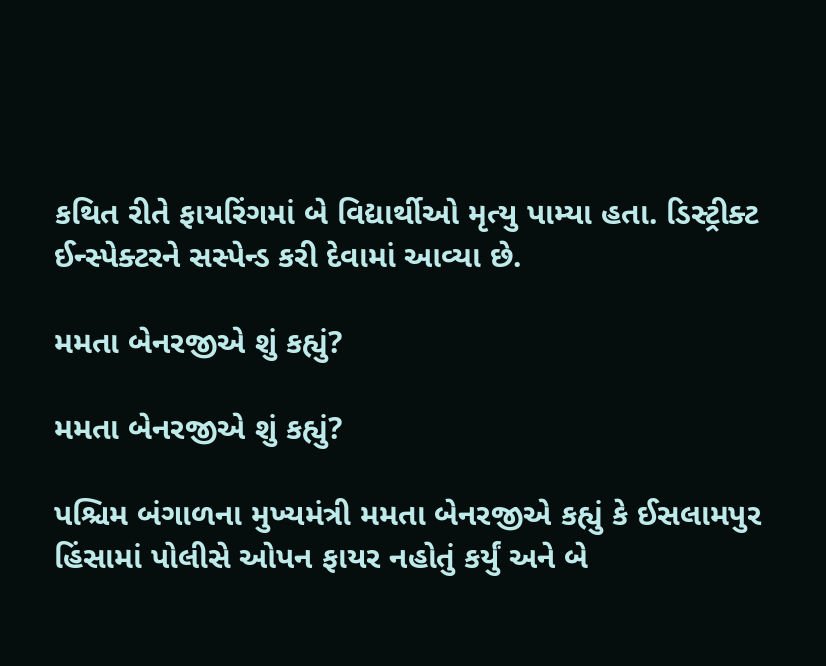કથિત રીતે ફાયરિંગમાં બે વિદ્યાર્થીઓ મૃત્યુ પામ્યા હતા. ડિસ્ટ્રીક્ટ ઈન્સ્પેક્ટરને સસ્પેન્ડ કરી દેવામાં આવ્યા છે.

મમતા બેનરજીએ શું કહ્યું?

મમતા બેનરજીએ શું કહ્યું?

પશ્ચિમ બંગાળના મુખ્યમંત્રી મમતા બેનરજીએ કહ્યું કે ઈસલામપુર હિંસામાં પોલીસે ઓપન ફાયર નહોતું કર્યું અને બે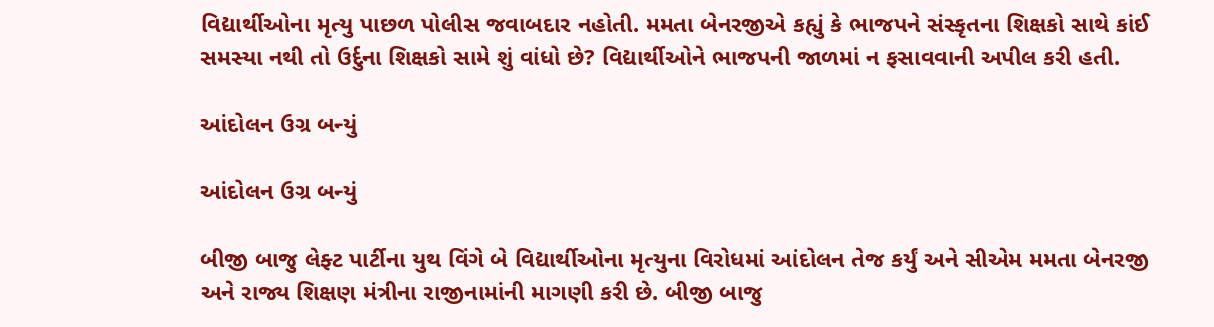વિદ્યાર્થીઓના મૃત્યુ પાછળ પોલીસ જવાબદાર નહોતી. મમતા બેનરજીએ કહ્યું કે ભાજપને સંસ્કૃતના શિક્ષકો સાથે કાંઈ સમસ્યા નથી તો ઉર્દુના શિક્ષકો સામે શું વાંધો છે? વિદ્યાર્થીઓને ભાજપની જાળમાં ન ફસાવવાની અપીલ કરી હતી.

આંદોલન ઉગ્ર બન્યું

આંદોલન ઉગ્ર બન્યું

બીજી બાજુ લેફ્ટ પાર્ટીના યુથ વિંગે બે વિદ્યાર્થીઓના મૃત્યુના વિરોધમાં આંદોલન તેજ કર્યું અને સીએમ મમતા બેનરજી અને રાજ્ય શિક્ષણ મંત્રીના રાજીનામાંની માગણી કરી છે. બીજી બાજુ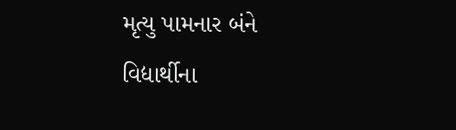મૃત્યુ પામનાર બંને વિદ્યાર્થીના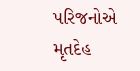પરિજનોએ મૃતદેહ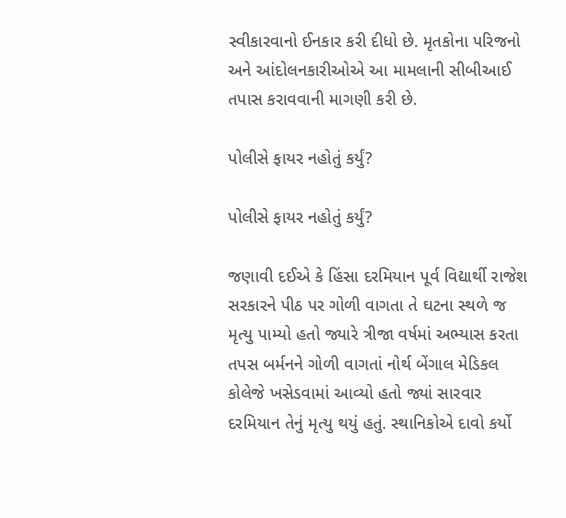સ્વીકારવાનો ઈનકાર કરી દીધો છે. મૃતકોના પરિજનો અને આંદોલનકારીઓએ આ મામલાની સીબીઆઈ તપાસ કરાવવાની માગણી કરી છે.

પોલીસે ફાયર નહોતું કર્યું?

પોલીસે ફાયર નહોતું કર્યું?

જણાવી દઈએ કે હિંસા દરમિયાન પૂર્વ વિદ્યાર્થી રાજેશ સરકારને પીઠ પર ગોળી વાગતા તે ઘટના સ્થળે જ મૃત્યુ પામ્યો હતો જ્યારે ત્રીજા વર્ષમાં અભ્યાસ કરતા તપસ બર્મનને ગોળી વાગતાં નોર્થ બેંગાલ મેડિકલ કોલેજે ખસેડવામાં આવ્યો હતો જ્યાં સારવાર દરમિયાન તેનું મૃત્યુ થયું હતું. સ્થાનિકોએ દાવો કર્યો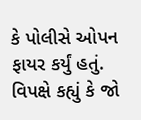કે પોલીસે ઓપન ફાયર કર્યું હતું. વિપક્ષે કહ્યું કે જો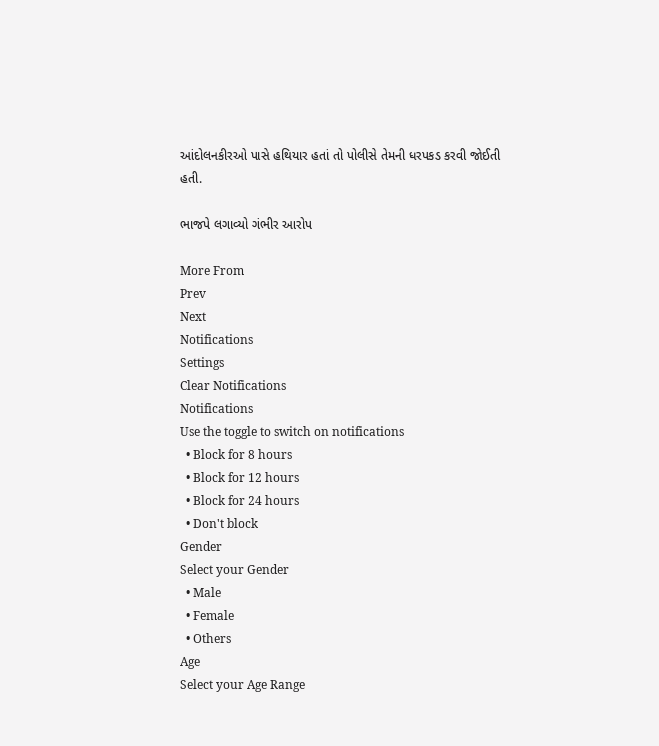આંદોલનકીરઓ પાસે હથિયાર હતાં તો પોલીસે તેમની ધરપકડ કરવી જોઈતી હતી.

ભાજપે લગાવ્યો ગંભીર આરોપ

More From
Prev
Next
Notifications
Settings
Clear Notifications
Notifications
Use the toggle to switch on notifications
  • Block for 8 hours
  • Block for 12 hours
  • Block for 24 hours
  • Don't block
Gender
Select your Gender
  • Male
  • Female
  • Others
Age
Select your Age Range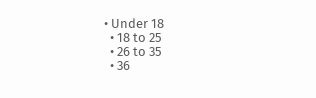• Under 18
  • 18 to 25
  • 26 to 35
  • 36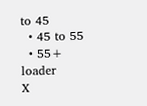to 45
  • 45 to 55
  • 55+
loader
X